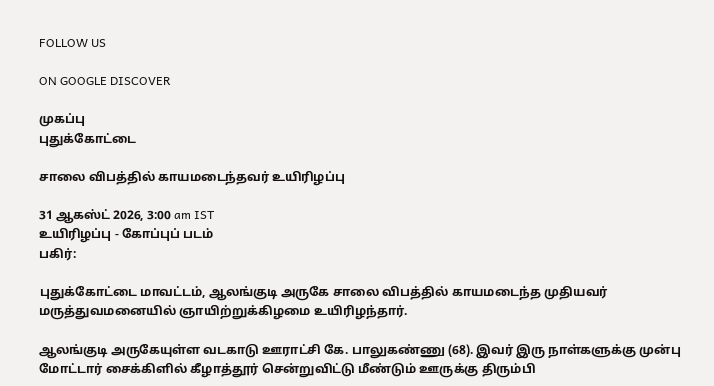FOLLOW US

ON GOOGLE DISCOVER

முகப்பு
புதுக்கோட்டை

சாலை விபத்தில் காயமடைந்தவர் உயிரிழப்பு

31 ஆகஸ்ட் 2026, 3:00 am IST
உயிரிழப்பு - கோப்புப் படம்
பகிர்:

புதுக்கோட்டை மாவட்டம், ஆலங்குடி அருகே சாலை விபத்தில் காயமடைந்த முதியவர் மருத்துவமனையில் ஞாயிற்றுக்கிழமை உயிரிழந்தார்.

ஆலங்குடி அருகேயுள்ள வடகாடு ஊராட்சி கே. பாலுகண்ணு (68). இவர் இரு நாள்களுக்கு முன்பு மோட்டார் சைக்கிளில் கீழாத்தூர் சென்றுவிட்டு மீண்டும் ஊருக்கு திரும்பி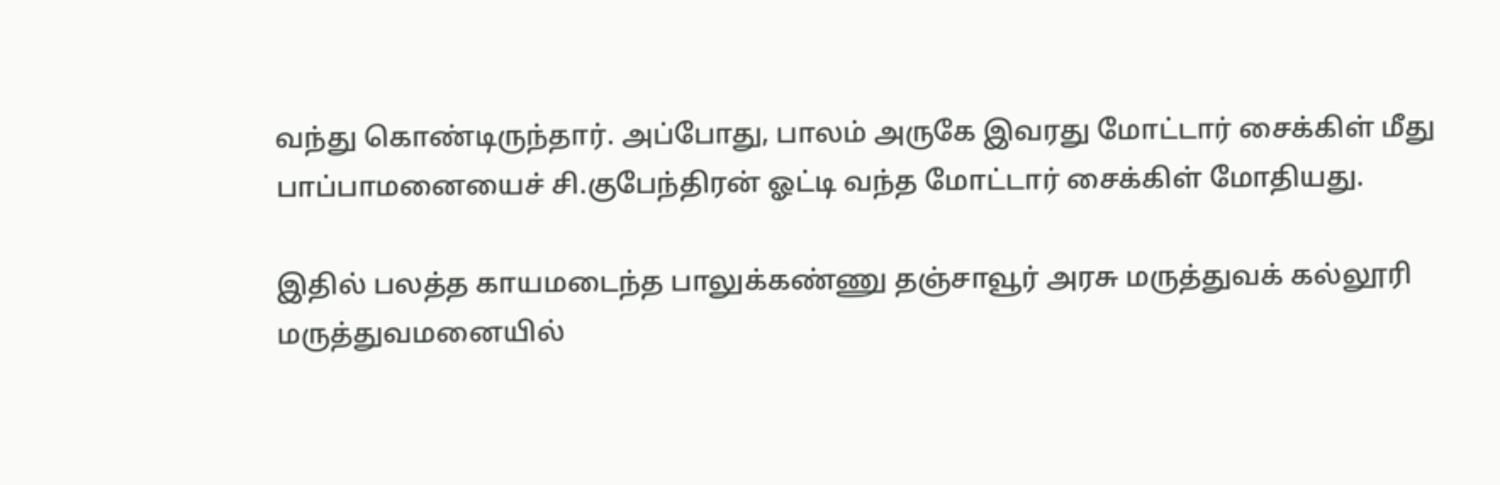வந்து கொண்டிருந்தார். அப்போது, பாலம் அருகே இவரது மோட்டார் சைக்கிள் மீது பாப்பாமனையைச் சி.குபேந்திரன் ஓட்டி வந்த மோட்டார் சைக்கிள் மோதியது.

இதில் பலத்த காயமடைந்த பாலுக்கண்ணு தஞ்சாவூர் அரசு மருத்துவக் கல்லூரி மருத்துவமனையில்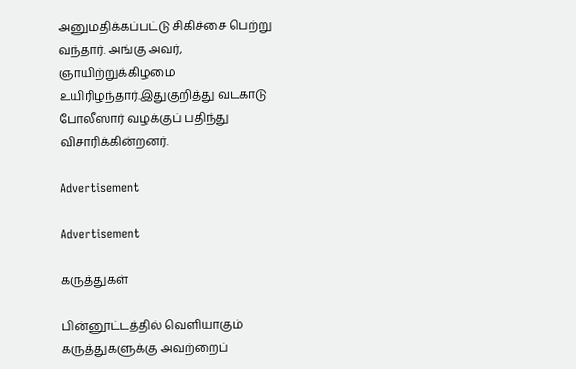அனுமதிக்கப்பட்டு சிகிச்சை பெற்று வந்தார். அங்கு அவர், ஞாயிற்றுக்கிழமை உயிரிழந்தார்.இதுகுறித்து வடகாடு போலீஸார் வழக்குப் பதிந்து விசாரிக்கின்றனர்.

Advertisement

Advertisement

கருத்துகள்

பின்னூட்டத்தில் வெளியாகும் கருத்துகளுக்கு அவற்றைப்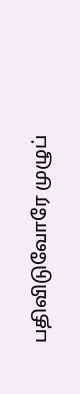பதிவிடுவோரே முழுப்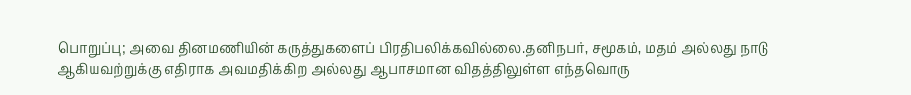பொறுப்பு; அவை தினமணியின் கருத்துகளைப் பிரதிபலிக்கவில்லை.தனிநபர், சமூகம், மதம் அல்லது நாடு ஆகியவற்றுக்கு எதிராக அவமதிக்கிற அல்லது ஆபாசமான விதத்திலுள்ள எந்தவொரு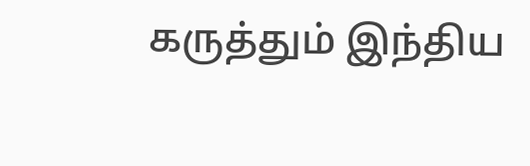கருத்தும் இந்திய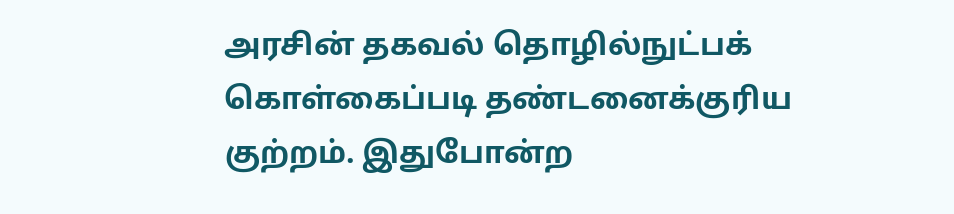அரசின் தகவல் தொழில்நுட்பக் கொள்கைப்படி தண்டனைக்குரிய குற்றம். இதுபோன்ற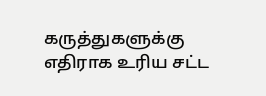கருத்துகளுக்கு எதிராக உரிய சட்ட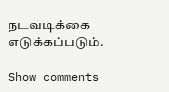நடவடிக்கை எடுக்கப்படும்.

Show comments